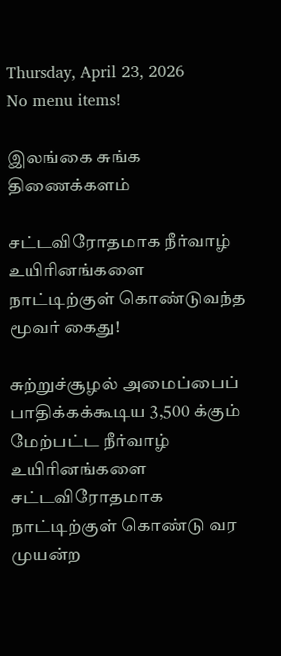Thursday, April 23, 2026
No menu items!

இலங்கை சுங்க திணைக்களம்

சட்டவிரோதமாக நீர்வாழ் உயிரினங்களை நாட்டிற்குள் கொண்டுவந்த மூவர் கைது!

சுற்றுச்சூழல் அமைப்பைப் பாதிக்கக்கூடிய 3,500 க்கும் மேற்பட்ட நீர்வாழ் உயிரினங்களை சட்டவிரோதமாக நாட்டிற்குள் கொண்டு வர முயன்ற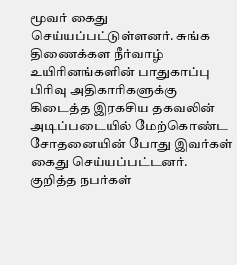மூவர் கைது செய்யப்பட்டுள்ளனர். சுங்க திணைக்கள நீர்வாழ் உயிரினங்களின் பாதுகாப்பு பிரிவு அதிகாரிகளுக்கு கிடைத்த இரகசிய தகவலின் அடிப்படையில் மேற்கொண்ட சோதனையின் போது இவர்கள் கைது செய்யப்பட்டனர். குறித்த நபர்கள்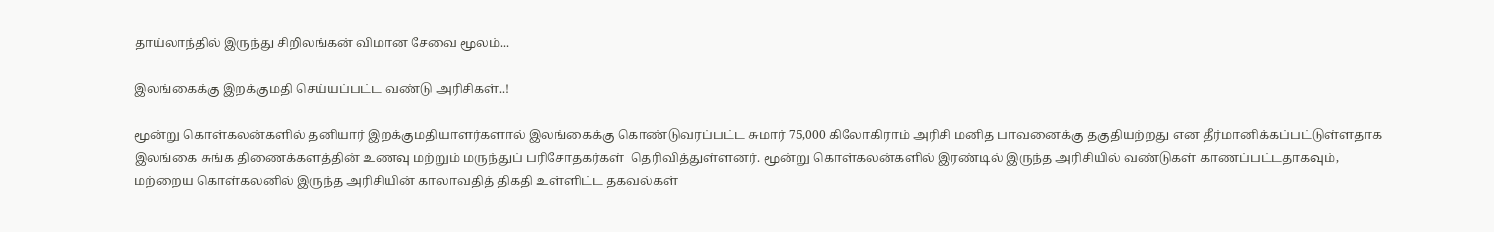தாய்லாந்தில் இருந்து சிறிலங்கன் விமான சேவை மூலம்...

இலங்கைக்கு இறக்குமதி செய்யப்பட்ட வண்டு அரிசிகள்..!

மூன்று கொள்கலன்களில் தனியார் இறக்குமதியாளர்களால் இலங்கைக்கு கொண்டுவரப்பட்ட சுமார் 75,000 கிலோகிராம் அரிசி மனித பாவனைக்கு தகுதியற்றது என தீர்மானிக்கப்பட்டுள்ளதாக இலங்கை சுங்க திணைக்களத்தின் உணவு மற்றும் மருந்துப் பரிசோதகர்கள்  தெரிவித்துள்ளனர். மூன்று கொள்கலன்களில் இரண்டில் இருந்த அரிசியில் வண்டுகள் காணப்பட்டதாகவும், மற்றைய கொள்கலனில் இருந்த அரிசியின் காலாவதித் திகதி உள்ளிட்ட தகவல்கள்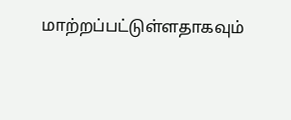மாற்றப்பட்டுள்ளதாகவும்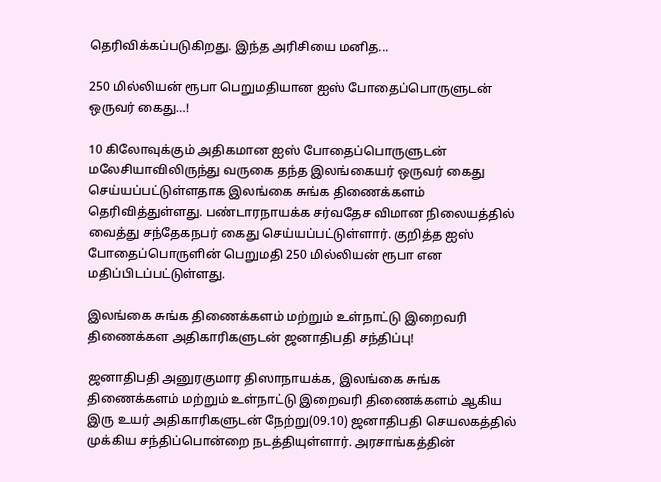தெரிவிக்கப்படுகிறது. இந்த அரிசியை மனித...

250 மில்லியன் ரூபா பெறுமதியான ஐஸ் போதைப்பொருளுடன் ஒருவர் கைது…!

10 கிலோவுக்கும் அதிகமான ஐஸ் போதைப்பொருளுடன் மலேசியாவிலிருந்து வருகை தந்த இலங்கையர் ஒருவர் கைது செய்யப்பட்டுள்ளதாக இலங்கை சுங்க திணைக்களம் தெரிவித்துள்ளது. பண்டாரநாயக்க சர்வதேச விமான நிலையத்தில் வைத்து சந்தேகநபர் கைது செய்யப்பட்டுள்ளார். குறித்த ஐஸ் போதைப்பொருளின் பெறுமதி 250 மில்லியன் ரூபா என மதிப்பிடப்பட்டுள்ளது.

இலங்கை சுங்க திணைக்களம் மற்றும் உள்நாட்டு இறைவரி திணைக்கள அதிகாரிகளுடன் ஜனாதிபதி சந்திப்பு!

ஜனாதிபதி அனுரகுமார திஸாநாயக்க, இலங்கை சுங்க திணைக்களம் மற்றும் உள்நாட்டு இறைவரி திணைக்களம் ஆகிய இரு உயர் அதிகாரிகளுடன் நேற்று(09.10) ஜனாதிபதி செயலகத்தில் முக்கிய சந்திப்பொன்றை நடத்தியுள்ளார். அரசாங்கத்தின்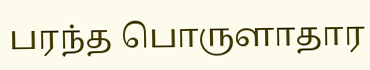பரந்த பொருளாதார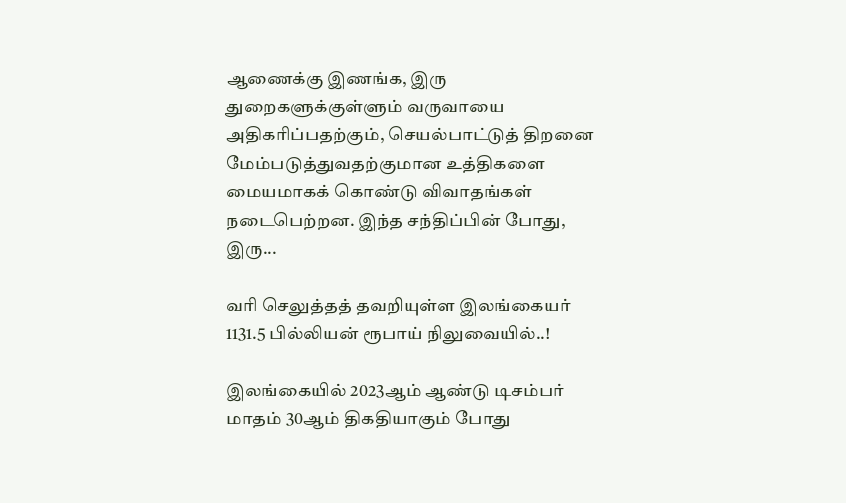ஆணைக்கு இணங்க, இரு துறைகளுக்குள்ளும் வருவாயை அதிகரிப்பதற்கும், செயல்பாட்டுத் திறனை மேம்படுத்துவதற்குமான உத்திகளை மையமாகக் கொண்டு விவாதங்கள் நடைபெற்றன. இந்த சந்திப்பின் போது,  இரு...

வரி செலுத்தத் தவறியுள்ள இலங்கையர் 1131.5 பில்லியன் ரூபாய் நிலுவையில்..!

இலங்கையில் 2023ஆம் ஆண்டு டிசம்பர் மாதம் 30ஆம் திகதியாகும் போது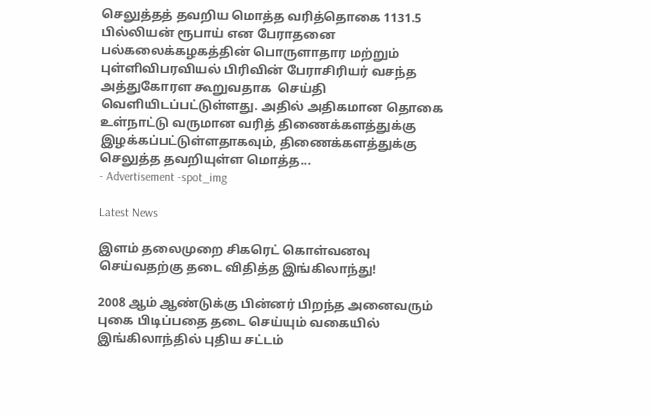செலுத்தத் தவறிய மொத்த வரித்தொகை 1131.5 பில்லியன் ரூபாய் என பேராதனை பல்கலைக்கழகத்தின் பொருளாதார மற்றும் புள்ளிவிபரவியல் பிரிவின் பேராசிரியர் வசந்த அத்துகோரள கூறுவதாக  செய்தி வெளியிடப்பட்டுள்ளது. அதில் அதிகமான தொகை உள்நாட்டு வருமான வரித் திணைக்களத்துக்கு இழக்கப்பட்டுள்ளதாகவும், திணைக்களத்துக்கு செலுத்த தவறியுள்ள மொத்த...
- Advertisement -spot_img

Latest News

இளம் தலைமுறை சிகரெட் கொள்வனவு செய்வதற்கு தடை விதித்த இங்கிலாந்து!

2008 ஆம் ஆண்டுக்கு பின்னர் பிறந்த அனைவரும் புகை பிடிப்பதை தடை செய்யும் வகையில் இங்கிலாந்தில் புதிய சட்டம்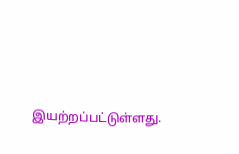இயற்றப்பட்டுள்ளது.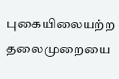புகையிலையற்ற தலைமுறையை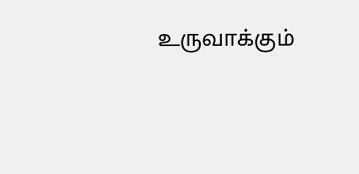உருவாக்கும்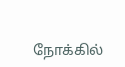நோக்கில்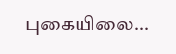புகையிலை...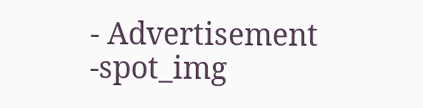- Advertisement -spot_img